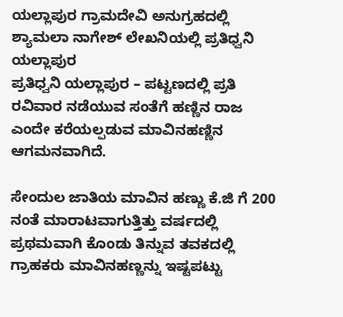ಯಲ್ಲಾಪುರ ಗ್ರಾಮದೇವಿ ಅನುಗ್ರಹದಲ್ಲಿ ಶ್ಯಾಮಲಾ ನಾಗೇಶ್ ಲೇಖನಿಯಲ್ಲಿ ಪ್ರತಿಧ್ವನಿ ಯಲ್ಲಾಪುರ
ಪ್ರತಿಧ್ವನಿ ಯಲ್ಲಾಪುರ – ಪಟ್ಟಣದಲ್ಲಿ ಪ್ರತಿ ರವಿವಾರ ನಡೆಯುವ ಸಂತೆಗೆ ಹಣ್ಣಿನ ರಾಜ ಎಂದೇ ಕರೆಯಲ್ಪಡುವ ಮಾವಿನಹಣ್ಣಿನ ಆಗಮನವಾಗಿದೆ.

ಸೇಂದುಲ ಜಾತಿಯ ಮಾವಿನ ಹಣ್ಣು ಕೆ.ಜಿ ಗೆ 200 ನಂತೆ ಮಾರಾಟವಾಗುತ್ತಿತ್ತು ವರ್ಷದಲ್ಲಿ ಪ್ರಥಮವಾಗಿ ಕೊಂಡು ತಿನ್ನುವ ತವಕದಲ್ಲಿ ಗ್ರಾಹಕರು ಮಾವಿನಹಣ್ಣನ್ನು ಇಷ್ಟಪಟ್ಟು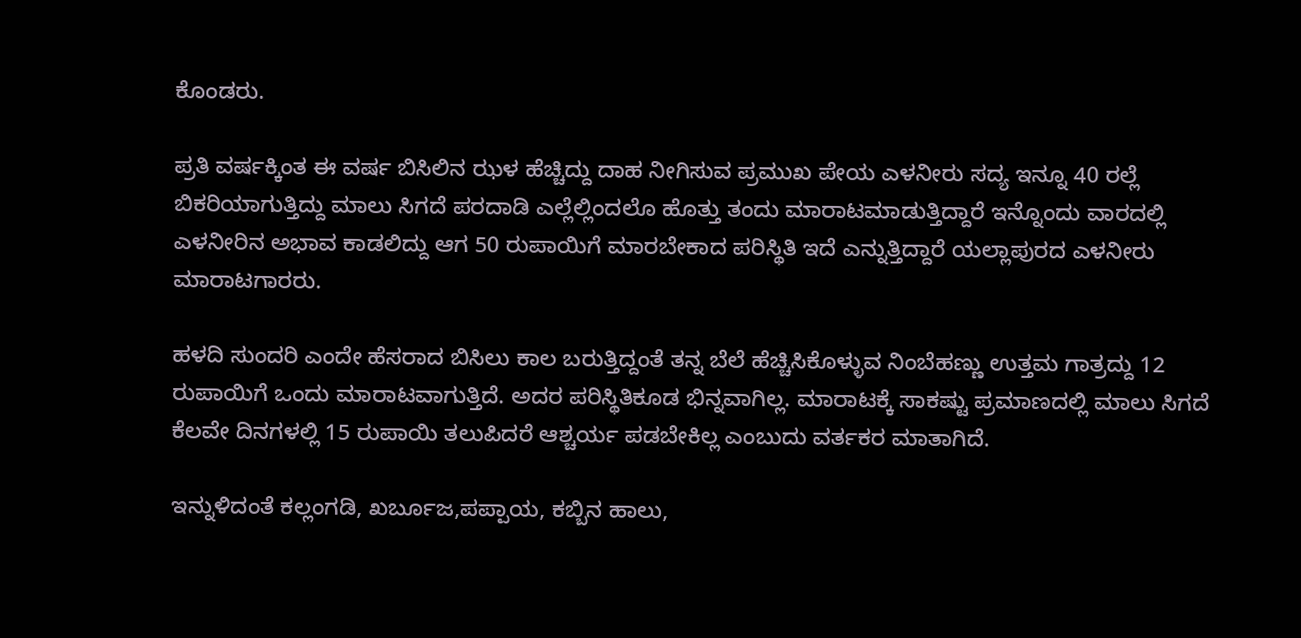ಕೊಂಡರು.

ಪ್ರತಿ ವರ್ಷಕ್ಕಿಂತ ಈ ವರ್ಷ ಬಿಸಿಲಿನ ಝಳ ಹೆಚ್ಚಿದ್ದು ದಾಹ ನೀಗಿಸುವ ಪ್ರಮುಖ ಪೇಯ ಎಳನೀರು ಸದ್ಯ ಇನ್ನೂ 40 ರಲ್ಲೆ ಬಿಕರಿಯಾಗುತ್ತಿದ್ದು ಮಾಲು ಸಿಗದೆ ಪರದಾಡಿ ಎಲ್ಲೆಲ್ಲಿಂದಲೊ ಹೊತ್ತು ತಂದು ಮಾರಾಟಮಾಡುತ್ತಿದ್ದಾರೆ ಇನ್ನೊಂದು ವಾರದಲ್ಲಿ ಎಳನೀರಿನ ಅಭಾವ ಕಾಡಲಿದ್ದು ಆಗ 50 ರುಪಾಯಿಗೆ ಮಾರಬೇಕಾದ ಪರಿಸ್ಥಿತಿ ಇದೆ ಎನ್ನುತ್ತಿದ್ದಾರೆ ಯಲ್ಲಾಪುರದ ಎಳನೀರು ಮಾರಾಟಗಾರರು.

ಹಳದಿ ಸುಂದರಿ ಎಂದೇ ಹೆಸರಾದ ಬಿಸಿಲು ಕಾಲ ಬರುತ್ತಿದ್ದಂತೆ ತನ್ನ ಬೆಲೆ ಹೆಚ್ಚಿಸಿಕೊಳ್ಳುವ ನಿಂಬೆಹಣ್ಣು ಉತ್ತಮ ಗಾತ್ರದ್ದು 12 ರುಪಾಯಿಗೆ ಒಂದು ಮಾರಾಟವಾಗುತ್ತಿದೆ. ಅದರ ಪರಿಸ್ಥಿತಿಕೂಡ ಭಿನ್ನವಾಗಿಲ್ಲ. ಮಾರಾಟಕ್ಕೆ ಸಾಕಷ್ಟು ಪ್ರಮಾಣದಲ್ಲಿ ಮಾಲು ಸಿಗದೆ ಕೆಲವೇ ದಿನಗಳಲ್ಲಿ 15 ರುಪಾಯಿ ತಲುಪಿದರೆ ಆಶ್ಚರ್ಯ ಪಡಬೇಕಿಲ್ಲ ಎಂಬುದು ವರ್ತಕರ ಮಾತಾಗಿದೆ.

ಇನ್ನುಳಿದಂತೆ ಕಲ್ಲಂಗಡಿ, ಖರ್ಬೂಜ,ಪಪ್ಪಾಯ, ಕಬ್ಬಿನ ಹಾಲು,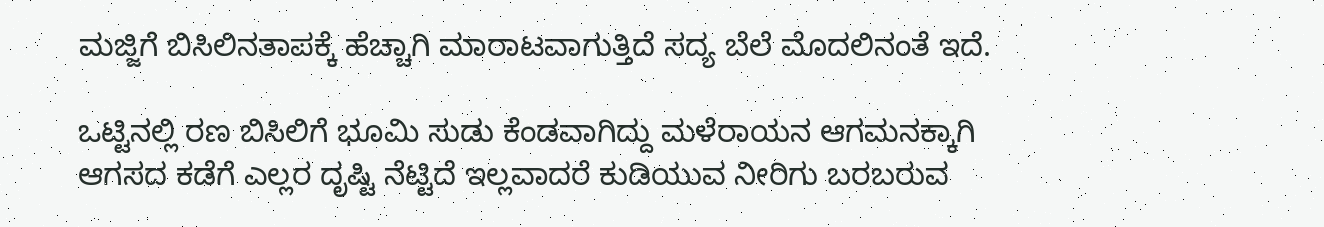ಮಜ್ಜಿಗೆ ಬಿಸಿಲಿನತಾಪಕ್ಕೆ ಹೆಚ್ಚಾಗಿ ಮಾರಾಟವಾಗುತ್ತಿದೆ ಸದ್ಯ ಬೆಲೆ ಮೊದಲಿನಂತೆ ಇದೆ.

ಒಟ್ಟಿನಲ್ಲಿ ರಣ ಬಿಸಿಲಿಗೆ ಭೂಮಿ ಸುಡು ಕೆಂಡವಾಗಿದ್ದು ಮಳೆರಾಯನ ಆಗಮನಕ್ಕಾಗಿ ಆಗಸದ ಕಡೆಗೆ ಎಲ್ಲರ ದೃಷ್ಟಿ ನೆಟ್ಟಿದೆ ಇಲ್ಲವಾದರೆ ಕುಡಿಯುವ ನೀರಿಗು ಬರಬರುವ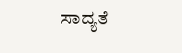ಸಾದ್ಯತೆ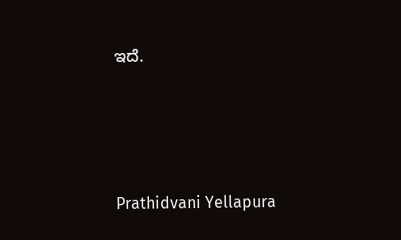ಇದೆ.




Prathidvani Yellapura